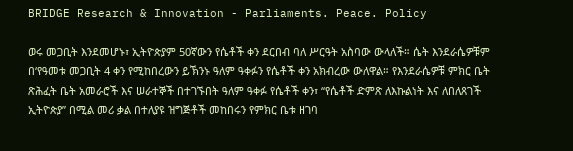BRIDGE Research & Innovation - Parliaments. Peace. Policy

ወሩ መጋቢት እንደመሆኑ፣ ኢትዮጵያም 50ኛውን የሴቶች ቀን ደርበብ ባለ ሥርዓት አስባው ውላለች። ሴት እንደራሴዎቹም በ‘የዓመቱ መጋቢት 4 ቀን የሚከበረውን ይኽንኑ ዓለም ዓቀፉን የሴቶች ቀን አክብረው ውለዋል። የእንደራሴዎቹ ምክር ቤት ጽሕፈት ቤት አመራሮች እና ሠራተኞች በተገኙበት ዓለም ዓቀፉ የሴቶች ቀን፣ “የሴቶች ድምጽ ለእኩልነት እና ለበለጸገች ኢትዮጵያ” በሚል መሪ ቃል በተለያዩ ዝግጅቶች መከበሩን የምክር ቤቱ ዘገባ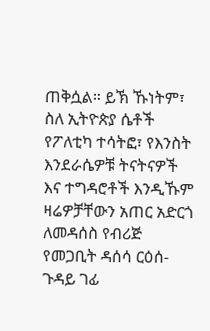ጠቅሷል። ይኽ ኹነትም፣ ስለ ኢትዮጵያ ሴቶች የፖለቲካ ተሳትፎ፣ የእንስት እንደራሴዎቹ ትናትናዎች እና ተግዳሮቶች እንዲኹም ዛሬዎቻቸውን አጠር አድርጎ ለመዳሰስ የብሪጅ የመጋቢት ዳሰሳ ርዕሰ-ጉዳይ ገፊ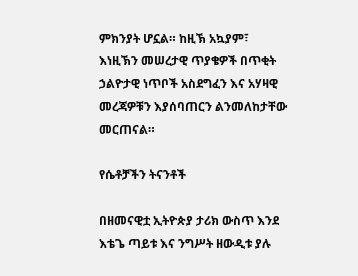ምክንያት ሆኗል። ከዚኽ አኳያም፣ እነዚኽን መሠረታዊ ጥያቄዎች በጥቂት ኃልዮታዊ ነጥቦች አስደግፈን እና አሃዛዊ መረጃዎቹን እያሰባጠርን ልንመለከታቸው መርጠናል።

የሴቶቻችን ትናንቶች

በዘመናዊቷ ኢትዮጵያ ታሪክ ውስጥ እንደ እቴጌ ጣይቱ እና ንግሥት ዘውዲቱ ያሉ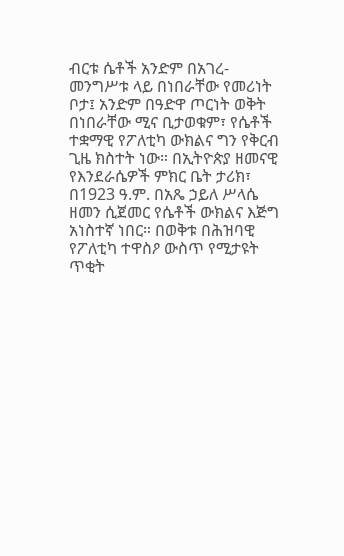ብርቱ ሴቶች አንድም በአገረ-መንግሥቱ ላይ በነበራቸው የመሪነት ቦታ፤ አንድም በዓድዋ ጦርነት ወቅት በነበራቸው ሚና ቢታወቁም፣ የሴቶች ተቋማዊ የፖለቲካ ውክልና ግን የቅርብ ጊዜ ክስተት ነው። በኢትዮጵያ ዘመናዊ የእንደራሴዎች ምክር ቤት ታሪክ፣ በ1923 ዓ.ም. በአጼ ኃይለ ሥላሴ ዘመን ሲጀመር የሴቶች ውክልና እጅግ አነስተኛ ነበር። በወቅቱ በሕዝባዊ የፖለቲካ ተዋስዖ ውስጥ የሚታዩት ጥቂት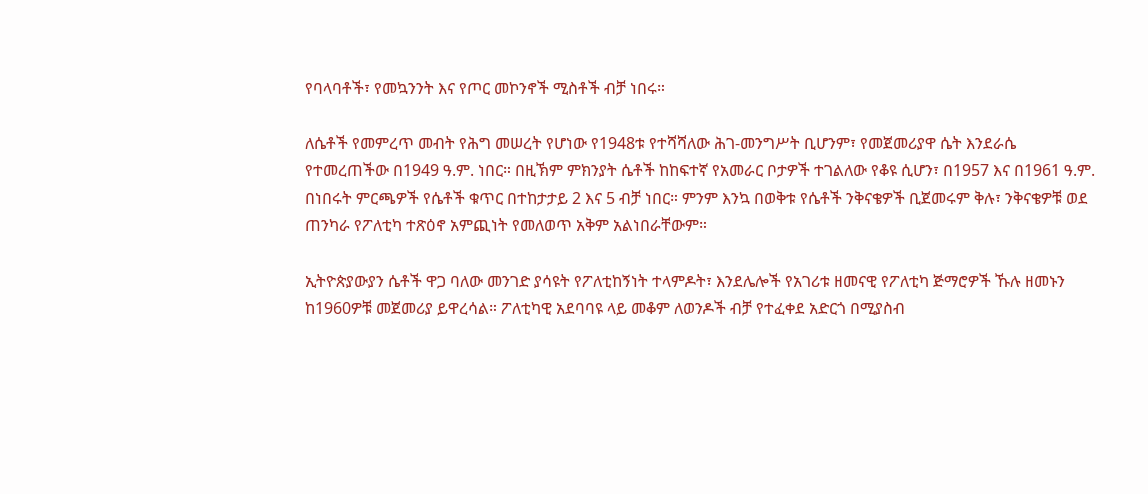የባላባቶች፣ የመኳንንት እና የጦር መኮንኖች ሚስቶች ብቻ ነበሩ።

ለሴቶች የመምረጥ መብት የሕግ መሠረት የሆነው የ1948ቱ የተሻሻለው ሕገ-መንግሥት ቢሆንም፣ የመጀመሪያዋ ሴት እንደራሴ የተመረጠችው በ1949 ዓ.ም. ነበር። በዚኽም ምክንያት ሴቶች ከከፍተኛ የአመራር ቦታዎች ተገልለው የቆዩ ሲሆን፣ በ1957 እና በ1961 ዓ.ም. በነበሩት ምርጫዎች የሴቶች ቁጥር በተከታታይ 2 እና 5 ብቻ ነበር። ምንም እንኳ በወቅቱ የሴቶች ንቅናቄዎች ቢጀመሩም ቅሉ፣ ንቅናቄዎቹ ወደ ጠንካራ የፖለቲካ ተጽዕኖ አምጪነት የመለወጥ አቅም አልነበራቸውም።

ኢትዮጵያውያን ሴቶች ዋጋ ባለው መንገድ ያሳዩት የፖለቲከኝነት ተላምዶት፣ እንደሌሎች የአገሪቱ ዘመናዊ የፖለቲካ ጅማሮዎች ኹሉ ዘመኑን ከ1960ዎቹ መጀመሪያ ይዋረሳል። ፖለቲካዊ አደባባዩ ላይ መቆም ለወንዶች ብቻ የተፈቀደ አድርጎ በሚያስብ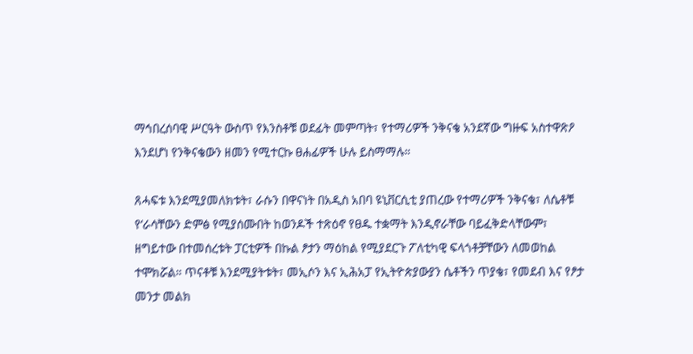ማኅበረሰባዊ ሥርዓት ውስጥ የእንስቶቹ ወደፊት መምጣት፣ የተማሪዎች ንቅናቄ አንደኛው ግዙፍ አስተዋጽዖ እንደሆነ የንቅናቄውን ዘመን የሚተርኩ ፀሐፊዎች ሁሉ ይስማማሉ።

ጸሓፍቱ እንደሚያመለክቱት፣ ራሱን በዋናነት በአዲስ አበባ ዩኒቨርሲቲ ያጠረው የተማሪዎች ንቅናቄ፣ ለሴቶቹ የ‘ራሳቸውን ድምፅ የሚያሰሙበት ከወንዶች ተጽዕኖ የፀዱ ተቋማት እንዲኖራቸው ባይፈቅድላቸውም፣ ዘግይተው በተመሰረቱት ፓርቲዎች በኩል ፆታን ማዕከል የሚያደርጉ ፖለቲካዊ ፍላጎቶቻቸውን ለመወከል ተሞክሯል። ጥናቶቹ እንደሚያትቱት፣ መኢሶን እና ኢሕአፓ የኢትዮጵያውያን ሴቶችን ጥያቄ፣ የመደብ እና የፆታ መንታ መልክ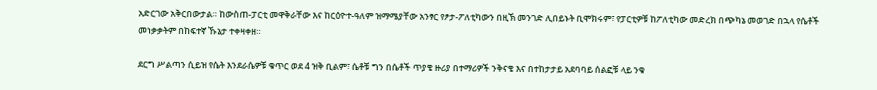አድርገው አቅርበውታል። ከውስጠ-ፓርቲ መዋቅራቸው እና ከርዕዮተ-ዓለም ዝማሜያቸው አንፃር የፆታ-ፖለቲካውን በዚኽ መንገድ ሊበይኑት ቢሞክሩም፣ የፓርቲዎቹ ከፖለቲካው መድረክ በጭካኔ መወገድ በኋላ የሴቶች መነቃቃትም በከፍተኛ ኹኔታ ተቀዛቀዘ።

ደርግ ሥልጣን ሲይዝ የሴት እንደራሴዎቹ ቁጥር ወደ 4 ዝቅ ቢልም፣ ሴቶቹ ግን በሴቶች ጥያቄ ዙሪያ በተማሪዎች ንቅናቄ እና በተከታታይ አደባባይ ሰልፎቹ ላይ ንቁ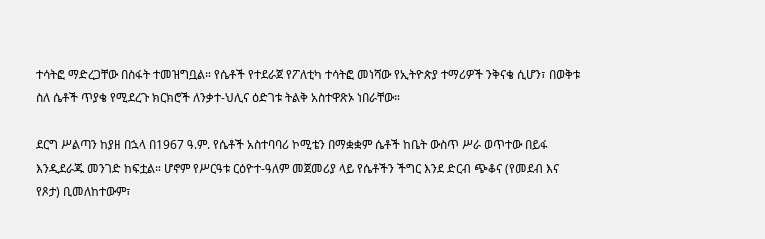ተሳትፎ ማድረጋቸው በስፋት ተመዝግቧል። የሴቶች የተደራጀ የፖለቲካ ተሳትፎ መነሻው የኢትዮጵያ ተማሪዎች ንቅናቄ ሲሆን፣ በወቅቱ ስለ ሴቶች ጥያቄ የሚደረጉ ክርክሮች ለንቃተ-ህሊና ዕድገቱ ትልቅ አስተዋጽኦ ነበራቸው።

ደርግ ሥልጣን ከያዘ በኋላ በ1967 ዓ.ም. የሴቶች አስተባባሪ ኮሚቴን በማቋቋም ሴቶች ከቤት ውስጥ ሥራ ወጥተው በይፋ እንዲደራጁ መንገድ ከፍቷል። ሆኖም የሥርዓቱ ርዕዮተ-ዓለም መጀመሪያ ላይ የሴቶችን ችግር እንደ ድርብ ጭቆና (የመደብ እና የጾታ) ቢመለከተውም፣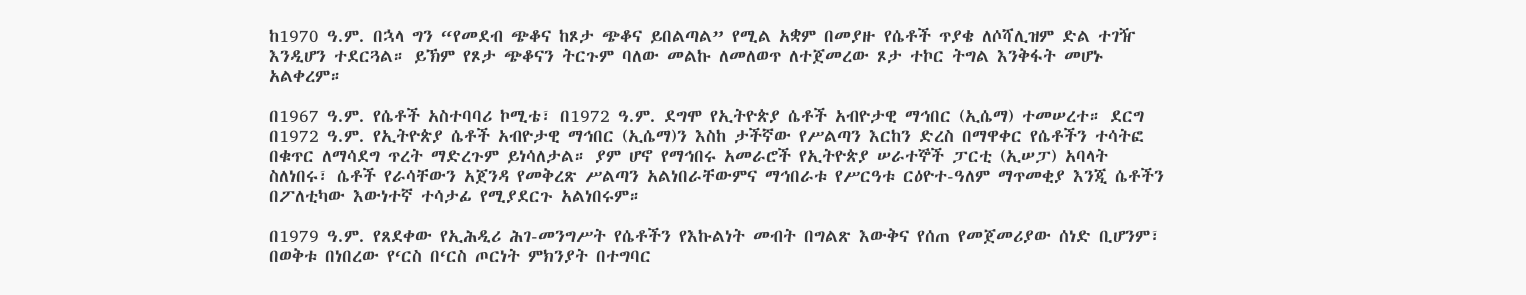ከ1970 ዓ.ም. በኋላ ግን “የመደብ ጭቆና ከጾታ ጭቆና ይበልጣል” የሚል አቋም በመያዙ የሴቶች ጥያቄ ለሶሻሊዝም ድል ተገዥ እንዲሆን ተደርጓል። ይኽም የጾታ ጭቆናን ትርጉም ባለው መልኩ ለመለወጥ ለተጀመረው ጾታ ተኮር ትግል እንቅፋት መሆኑ አልቀረም።

በ1967 ዓ.ም. የሴቶች አስተባባሪ ኮሚቴ፣ በ1972 ዓ.ም. ደግሞ የኢትዮጵያ ሴቶች አብዮታዊ ማኅበር (ኢሴማ) ተመሠረተ። ደርግ በ1972 ዓ.ም. የኢትዮጵያ ሴቶች አብዮታዊ ማኅበር (ኢሴማ)ን እስከ ታችኛው የሥልጣን እርከን ድረስ በማዋቀር የሴቶችን ተሳትፎ በቁጥር ለማሳደግ ጥረት ማድረጉም ይነሳለታል። ያም ሆኖ የማኅበሩ አመራሮች የኢትዮጵያ ሠራተኞች ፓርቲ (ኢሠፓ) አባላት ስለነበሩ፣ ሴቶች የራሳቸውን አጀንዳ የመቅረጽ ሥልጣን አልነበራቸውምና ማኅበራቱ የሥርዓቱ ርዕዮተ-ዓለም ማጥመቂያ እንጂ ሴቶችን በፖለቲካው እውነተኛ ተሳታፊ የሚያደርጉ አልነበሩም።

በ1979 ዓ.ም. የጸደቀው የኢሕዲሪ ሕገ-መንግሥት የሴቶችን የእኩልነት መብት በግልጽ እውቅና የሰጠ የመጀመሪያው ሰነድ ቢሆንም፣ በወቅቱ በነበረው የ‘ርስ በ‘ርስ ጦርነት ምክንያት በተግባር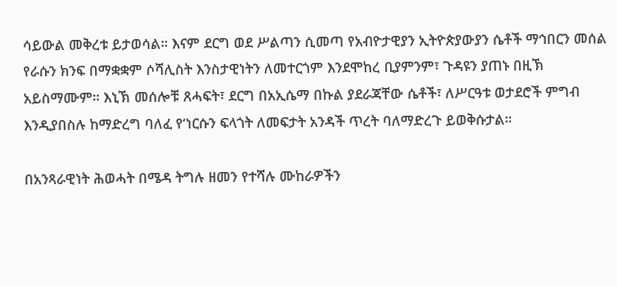ሳይውል መቅረቱ ይታወሳል። እናም ደርግ ወደ ሥልጣን ሲመጣ የአብዮታዊያን ኢትዮጵያውያን ሴቶች ማኅበርን መሰል የራሱን ክንፍ በማቋቋም ሶሻሊስት እንስታዊነትን ለመተርጎም እንደሞከረ ቢያምንም፣ ጉዳዩን ያጠኑ በዚኽ አይስማሙም። እኒኽ መሰሎቹ ጸሓፍት፣ ደርግ በአኢሴማ በኩል ያደራጃቸው ሴቶች፣ ለሥርዓቱ ወታደሮች ምግብ እንዲያበስሉ ከማድረግ ባለፈ የ‘ነርሱን ፍላጎት ለመፍታት አንዳች ጥረት ባለማድረጉ ይወቅሱታል።

በአንጻራዊነት ሕወሓት በሜዳ ትግሉ ዘመን የተሻሉ ሙከራዎችን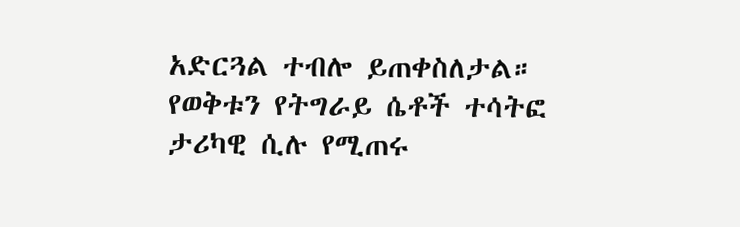አድርጓል ተብሎ ይጠቀስለታል። የወቅቱን የትግራይ ሴቶች ተሳትፎ ታሪካዊ ሲሉ የሚጠሩ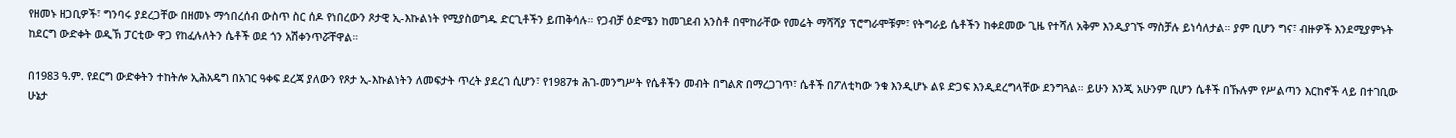የዘመኑ ዘጋቢዎች፣ ግንባሩ ያደረጋቸው በዘመኑ ማኅበረሰብ ውስጥ ስር ሰዶ የነበረውን ጾታዊ ኢ-እኩልነት የሚያስወግዱ ድርጊቶችን ይጠቅሳሉ። የጋብቻ ዕድሜን ከመገደብ አንስቶ በሞከራቸው የመሬት ማሻሻያ ፕሮግራሞቹም፣ የትግራይ ሴቶችን ከቀደመው ጊዜ የተሻለ አቅም እንዲያገኙ ማስቻሉ ይነሳለታል። ያም ቢሆን ግና፣ ብዙዎች እንደሚያምኑት ከደርግ ውድቀት ወዲኽ ፓርቲው ዋጋ የከፈሉለትን ሴቶች ወደ ጎን አሽቀንጥሯቸዋል።

በ1983 ዓ.ም. የደርግ ውድቀትን ተከትሎ ኢሕአዴግ በአገር ዓቀፍ ደረጃ ያለውን የጾታ ኢ-እኩልነትን ለመፍታት ጥረት ያደረገ ሲሆን፣ የ1987ቱ ሕገ-መንግሥት የሴቶችን መብት በግልጽ በማረጋገጥ፣ ሴቶች በፖለቲካው ንቁ እንዲሆኑ ልዩ ድጋፍ እንዲደረግላቸው ደንግጓል። ይሁን እንጂ አሁንም ቢሆን ሴቶች በኹሉም የሥልጣን እርከኖች ላይ በተገቢው ሁኔታ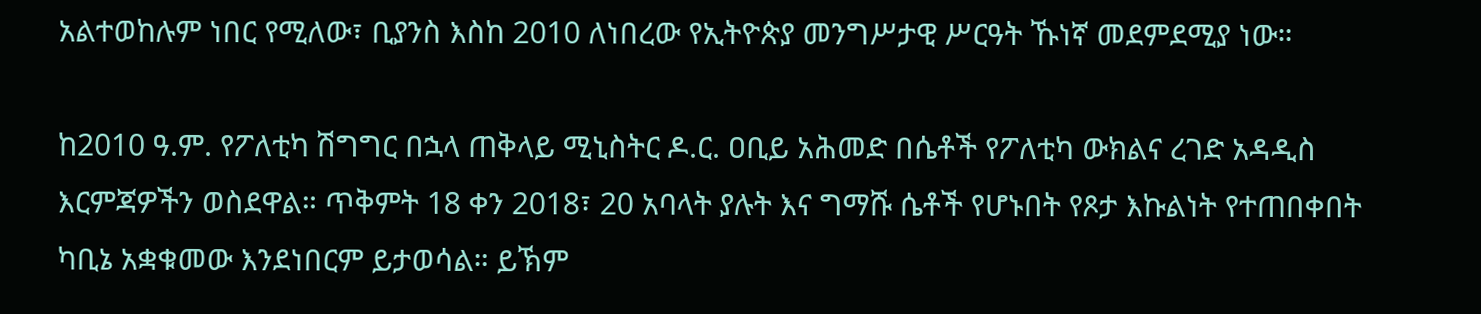አልተወከሉም ነበር የሚለው፣ ቢያንስ እስከ 2010 ለነበረው የኢትዮጵያ መንግሥታዊ ሥርዓት ኹነኛ መደምደሚያ ነው።

ከ2010 ዓ.ም. የፖለቲካ ሽግግር በኋላ ጠቅላይ ሚኒስትር ዶ.ር. ዐቢይ አሕመድ በሴቶች የፖለቲካ ውክልና ረገድ አዳዲስ እርምጃዎችን ወስደዋል። ጥቅምት 18 ቀን 2018፣ 20 አባላት ያሉት እና ግማሹ ሴቶች የሆኑበት የጾታ እኩልነት የተጠበቀበት ካቢኔ አቋቁመው እንደነበርም ይታወሳል። ይኽም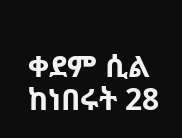ቀደም ሲል ከነበሩት 28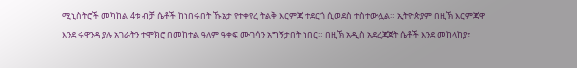ሚኒስትሮች መካከል 4ቱ ብቻ ሴቶች ከነበሩበት ኹኔታ የተቀየረ ትልቅ እርምጃ ተደርጎ ሲወደስ ተስተውሏል። ኢትዮጵያም በዚኽ እርምጃዋ እንደ ሩዋንዳ ያሉ አገራትን ተሞክሮ በመከተል ዓለም ዓቀፍ ሙገሳን አግኝታበት ነበር። በዚኽ አዲስ አደረጃጀት ሴቶች እንደ መከላከያ፣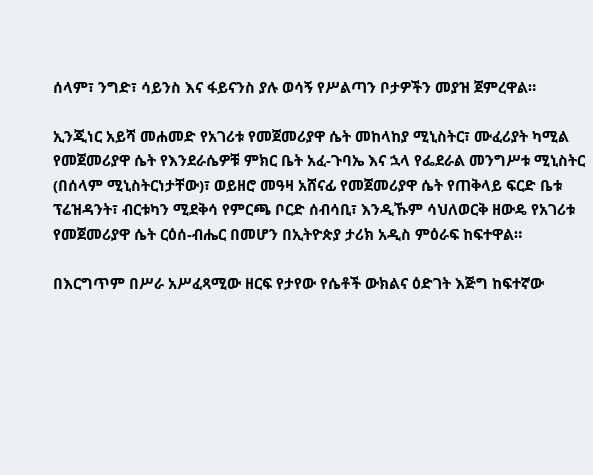ሰላም፣ ንግድ፣ ሳይንስ እና ፋይናንስ ያሉ ወሳኝ የሥልጣን ቦታዎችን መያዝ ጀምረዋል።

ኢንጂነር አይሻ መሐመድ የአገሪቱ የመጀመሪያዋ ሴት መከላከያ ሚኒስትር፣ ሙፈሪያት ካሚል የመጀመሪያዋ ሴት የእንደራሴዎቹ ምክር ቤት አፈ-ጉባኤ እና ኋላ የፌደራል መንግሥቱ ሚኒስትር (በሰላም ሚኒስትርነታቸው)፣ ወይዘሮ መዓዛ አሸናፊ የመጀመሪያዋ ሴት የጠቅላይ ፍርድ ቤቱ ፕሬዝዳንት፣ ብርቱካን ሚደቅሳ የምርጫ ቦርድ ሰብሳቢ፣ እንዲኹም ሳህለወርቅ ዘውዴ የአገሪቱ የመጀመሪያዋ ሴት ርዕሰ-ብሔር በመሆን በኢትዮጵያ ታሪክ አዲስ ምዕራፍ ከፍተዋል።

በእርግጥም በሥራ አሥፈጻሚው ዘርፍ የታየው የሴቶች ውክልና ዕድገት እጅግ ከፍተኛው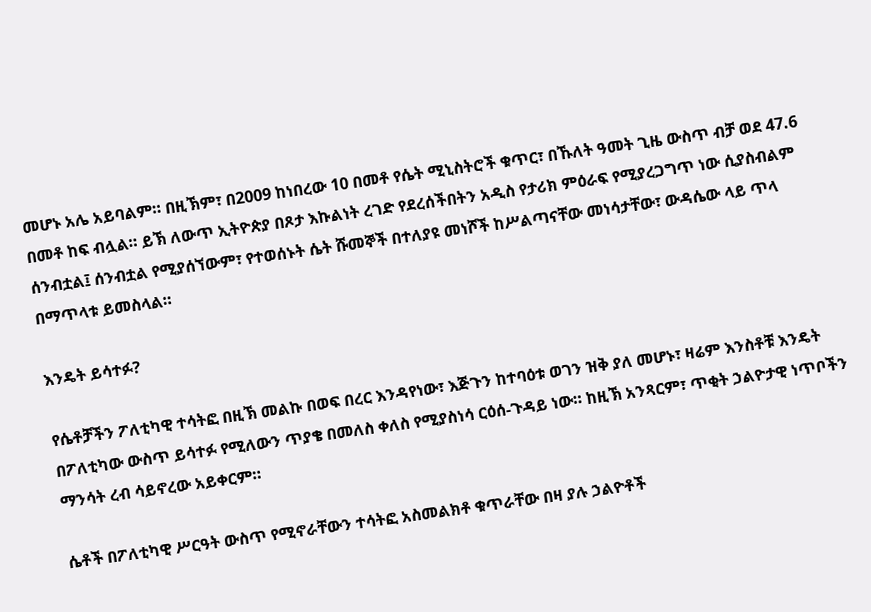መሆኑ አሌ አይባልም። በዚኽም፣ በ2009 ከነበረው 10 በመቶ የሴት ሚኒስትሮች ቁጥር፣ በኹለት ዓመት ጊዜ ውስጥ ብቻ ወደ 47.6 በመቶ ከፍ ብሏል። ይኽ ለውጥ ኢትዮጵያ በጾታ እኩልነት ረገድ የደረሰችበትን አዲስ የታሪክ ምዕራፍ የሚያረጋግጥ ነው ሲያስብልም ሰንብቷል፤ ሰንብቷል የሚያሰኘውም፣ የተወሰኑት ሴት ሹመኞች በተለያዩ መነሾች ከሥልጣናቸው መነሳታቸው፣ ውዳሴው ላይ ጥላ በማጥላቱ ይመስላል።

እንዴት ይሳተፉ?

የሴቶቻችን ፖለቲካዊ ተሳትፎ በዚኽ መልኩ በወፍ በረር እንዳየነው፣ እጅጉን ከተባዕቱ ወገን ዝቅ ያለ መሆኑ፣ ዛሬም እንስቶቹ እንዴት በፖለቲካው ውስጥ ይሳተፉ የሚለውን ጥያቄ በመለስ ቀለስ የሚያስነሳ ርዕሰ-ጉዳይ ነው። ከዚኽ አንጻርም፣ ጥቂት ኃልዮታዊ ነጥቦችን ማንሳት ረብ ሳይኖረው አይቀርም።

ሴቶች በፖለቲካዊ ሥርዓት ውስጥ የሚኖራቸውን ተሳትፎ አስመልክቶ ቁጥራቸው በዛ ያሉ ኃልዮቶች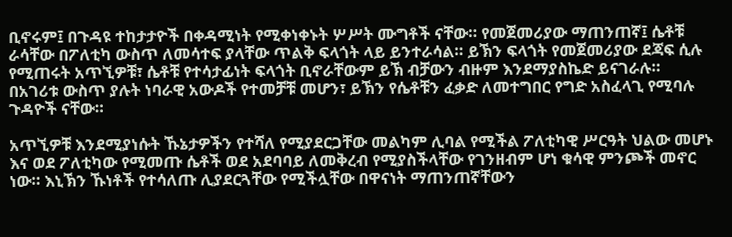ቢኖሩም፤ በጉዳዩ ተከታታዮች በቀዳሚነት የሚቀነቀኑት ሦሥት ሙግቶች ናቸው። የመጀመሪያው ማጠንጠኛ፤ ሴቶቹ ራሳቸው በፖለቲካ ውስጥ ለመሳተፍ ያላቸው ጥልቅ ፍላጎት ላይ ይንተራሳል። ይኽን ፍላጎት የመጀመሪያው ደጃፍ ሲሉ የሚጠሩት አጥኚዎቹ፣ ሴቶቹ የተሳታፊነት ፍላጎት ቢኖራቸውም ይኽ ብቻውን ብዙም እንደማያስኬድ ይናገራሉ። በአገሪቱ ውስጥ ያሉት ነባራዊ አውዶች የተመቻቹ መሆን፣ ይኽን የሴቶቹን ፈቃድ ለመተግበር የግድ አስፈላጊ የሚባሉ ጉዳዮች ናቸው።

አጥኚዎቹ እንደሚያነሱት ኹኔታዎችን የተሻለ የሚያደርጋቸው መልካም ሊባል የሚችል ፖለቲካዊ ሥርዓት ህልው መሆኑ እና ወደ ፖለቲካው የሚመጡ ሴቶች ወደ አደባባይ ለመቅረብ የሚያስችላቸው የገንዘብም ሆነ ቁሳዊ ምንጮች መኖር ነው። እኒኽን ኹነቶች የተሳለጡ ሊያደርጓቸው የሚችሏቸው በዋናነት ማጠንጠኛቸውን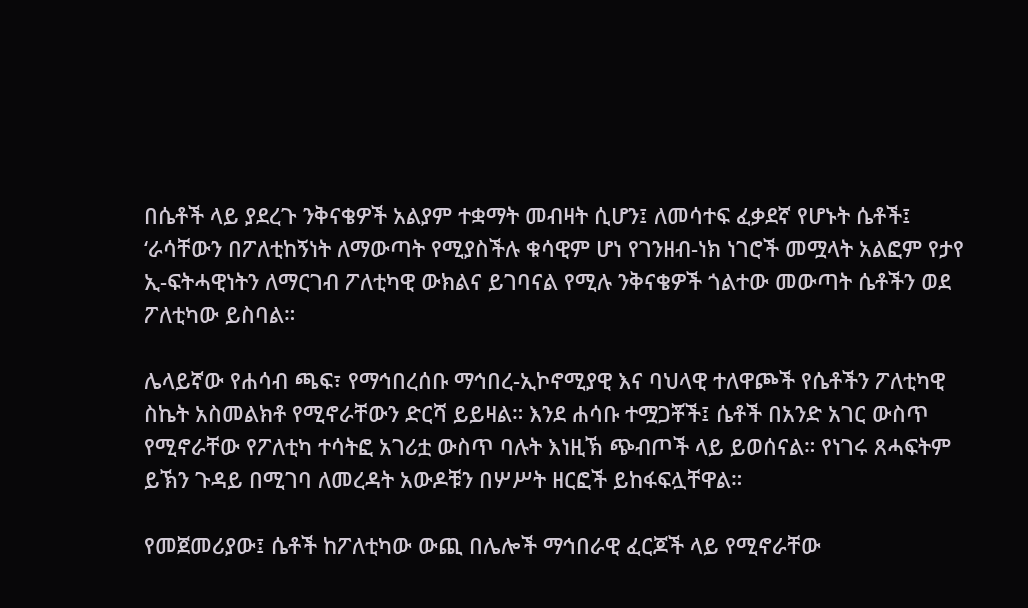በሴቶች ላይ ያደረጉ ንቅናቄዎች አልያም ተቋማት መብዛት ሲሆን፤ ለመሳተፍ ፈቃደኛ የሆኑት ሴቶች፤ ‘ራሳቸውን በፖለቲከኝነት ለማውጣት የሚያስችሉ ቁሳዊም ሆነ የገንዘብ-ነክ ነገሮች መሟላት አልፎም የታየ ኢ-ፍትሓዊነትን ለማርገብ ፖለቲካዊ ውክልና ይገባናል የሚሉ ንቅናቄዎች ጎልተው መውጣት ሴቶችን ወደ ፖለቲካው ይስባል።

ሌላይኛው የሐሳብ ጫፍ፣ የማኅበረሰቡ ማኅበረ-ኢኮኖሚያዊ እና ባህላዊ ተለዋጮች የሴቶችን ፖለቲካዊ ስኬት አስመልክቶ የሚኖራቸውን ድርሻ ይይዛል። እንደ ሐሳቡ ተሟጋቾች፤ ሴቶች በአንድ አገር ውስጥ የሚኖራቸው የፖለቲካ ተሳትፎ አገሪቷ ውስጥ ባሉት እነዚኽ ጭብጦች ላይ ይወሰናል። የነገሩ ጸሓፍትም ይኽን ጉዳይ በሚገባ ለመረዳት አውዶቹን በሦሥት ዘርፎች ይከፋፍሏቸዋል።

የመጀመሪያው፤ ሴቶች ከፖለቲካው ውጪ በሌሎች ማኅበራዊ ፈርጆች ላይ የሚኖራቸው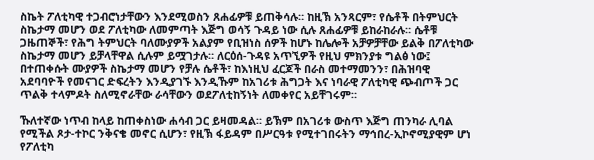ስኬት ፖለቲካዊ ተጋብሮነታቸውን እንደሚወስን ጸሐፊዎቹ ይጠቅሳሉ። ከዚኽ አንጻርም፣ የሴቶች በትምህርት ስኬታማ መሆን ወደ ፖለቲካው ለመምጣት እጅግ ወሳኝ ጉዳይ ነው ሲሉ ጸሐፊዎቹ ይከራከራሉ። ሴቶቹ ጋዜጠኞች፣ የሕግ ትምህርት ባለሙያዎች አልያም የቢዝነስ ሰዎች ከሆኑ ከሌሎች አቻዎቻቸው ይልቅ በፖለቲካው ስኬታማ መሆን ይቻላቸዋል ሲሉም ይሟገታሉ። ለርዕሰ-ጉዳዩ አጥኚዎች የዚህ ምክንያቱ ግልፅ ነው፤ በተጠቀሱት ሙያዎች ስኬታማ መሆን የቻሉ ሴቶች፣ ከእነዚህ ፈርጆች በራስ መተማመንን፣ በሕዝባዊ አደባባዮች የመናገር ድፍረትን እንዲያገኙ እንዲኹም ከአገሪቱ ሕግጋት እና ነባራዊ ፖለቲካዊ ጭብጦች ጋር ጥልቅ ተላምዶት ስለሚኖራቸው ራሳቸውን ወደፖለቲከኝነት ለመቀየር አይቸገሩም።

ኹለተኛው ነጥብ ከላይ ከጠቀስነው ሐሳብ ጋር ይዛመዳል። ይኽም በአገሪቱ ውስጥ እጅግ ጠንካራ ሊባል የሚችል ጾታ-ተኮር ንቅናቄ መኖር ሲሆን፣ የዚኽ ፋይዳም በሥርዓቱ የሚተገበሩትን ማኅበረ-ኢኮኖሚያዊም ሆነ የፖለቲካ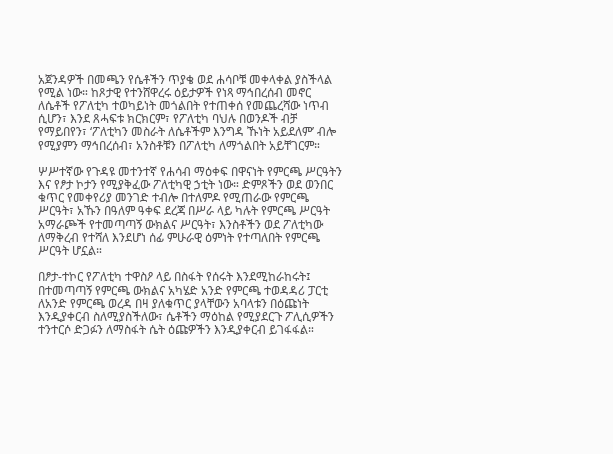አጀንዳዎች በመጫን የሴቶችን ጥያቄ ወደ ሐሳቦቹ መቀላቀል ያስችላል የሚል ነው። ከጾታዊ የተንሸዋረሩ ዕይታዎች የነጻ ማኅበረሰብ መኖር ለሴቶች የፖለቲካ ተወካይነት መጎልበት የተጠቀሰ የመጨረሻው ነጥብ ሲሆን፣ እንደ ጸሓፍቱ ክርክርም፣ የፖለቲካ ባህሉ በወንዶች ብቻ የማይበየን፣ ‘ፖለቲካን መስራት ለሴቶችም እንግዳ ኹነት አይደለም’ ብሎ የሚያምን ማኅበረሰብ፣ አንስቶቹን በፖለቲካ ለማጎልበት አይቸገርም።

ሦሥተኛው የጉዳዩ መተንተኛ የሐሳብ ማዕቀፍ በዋናነት የምርጫ ሥርዓትን እና የፆታ ኮታን የሚያቅፈው ፖለቲካዊ ኃቲት ነው። ድምጾችን ወደ ወንበር ቁጥር የመቀየሪያ መንገድ ተብሎ በተለምዶ የሚጠራው የምርጫ ሥርዓት፣ አኹን በዓለም ዓቀፍ ደረጃ በሥራ ላይ ካሉት የምርጫ ሥርዓት አማራጮች የተመጣጣኝ ውክልና ሥርዓት፣ እንስቶችን ወደ ፖለቲካው ለማቅረብ የተሻለ እንደሆነ ሰፊ ምሁራዊ ዕምነት የተጣለበት የምርጫ ሥርዓት ሆኗል።

በፆታ-ተኮር የፖለቲካ ተዋስዖ ላይ በስፋት የሰሩት እንደሚከራከሩት፤ በተመጣጣኝ የምርጫ ውክልና አካሄድ አንድ የምርጫ ተወዳዳሪ ፓርቲ ለአንድ የምርጫ ወረዳ በዛ ያለቁጥር ያላቸውን አባላቱን በዕጩነት እንዲያቀርብ ስለሚያስችለው፣ ሴቶችን ማዕከል የሚያደርጉ ፖሊሲዎችን ተንተርሶ ድጋፉን ለማስፋት ሴት ዕጩዎችን እንዲያቀርብ ይገፋፋል።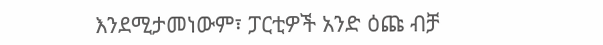እንደሚታመነውም፣ ፓርቲዎች አንድ ዕጩ ብቻ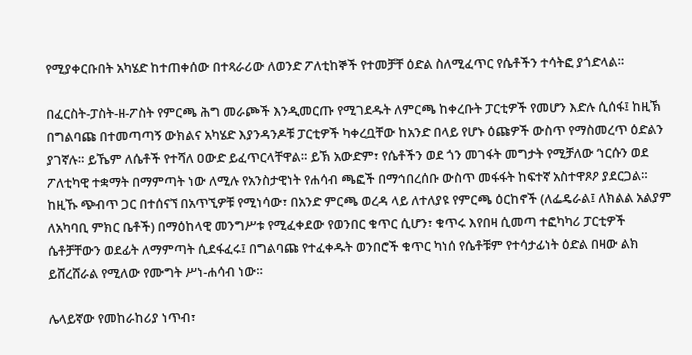የሚያቀርቡበት አካሄድ ከተጠቀሰው በተጻራሪው ለወንድ ፖለቲከኞች የተመቻቸ ዕድል ስለሚፈጥር የሴቶችን ተሳትፎ ያጎድላል።

በፈርስት-ፓስት-ዘ-ፖስት የምርጫ ሕግ መራጮች እንዲመርጡ የሚገደዱት ለምርጫ ከቀረቡት ፓርቲዎች የመሆን እድሉ ሲሰፋ፤ ከዚኽ በግልባጩ በተመጣጣኝ ውክልና አካሄድ እያንዳንዶቹ ፓርቲዎች ካቀረቧቸው ከአንድ በላይ የሆኑ ዕጩዎች ውስጥ የማስመረጥ ዕድልን ያገኛሉ። ይኼም ለሴቶች የተሻለ ዐውድ ይፈጥርላቸዋል። ይኽ አውድም፣ የሴቶችን ወደ ጎን መገፋት መግታት የሚቻለው ‘ነርሱን ወደ ፖለቲካዊ ተቋማት በማምጣት ነው ለሚሉ የአንስታዊነት የሐሳብ ጫፎች በማኅበረሰቡ ውስጥ መፋፋት ከፍተኛ አስተዋጾዖ ያደርጋል። ከዚኹ ጭብጥ ጋር በተሰናኘ በአጥኚዎቹ የሚነሳው፣ በአንድ ምርጫ ወረዳ ላይ ለተለያዩ የምርጫ ዕርከኖች (ለፌዴራል፤ ለክልል አልያም ለአካባቢ ምክር ቤቶች) በማዕከላዊ መንግሥቱ የሚፈቀደው የወንበር ቁጥር ሲሆን፣ ቁጥሩ እየበዛ ሲመጣ ተፎካካሪ ፓርቲዎች ሴቶቻቸውን ወደፊት ለማምጣት ሲደፋፈሩ፤ በግልባጩ የተፈቀዱት ወንበሮች ቁጥር ካነሰ የሴቶቹም የተሳታፊነት ዕድል በዛው ልክ ይሸረሸራል የሚለው የሙግት ሥነ-ሐሳብ ነው።

ሌላይኛው የመከራከሪያ ነጥብ፣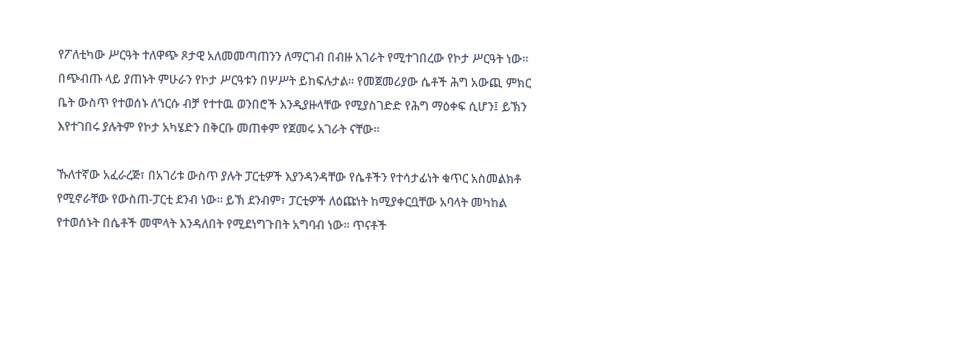የፖለቲካው ሥርዓት ተለዋጭ ጾታዊ አለመመጣጠንን ለማርገብ በብዙ አገራት የሚተገበረው የኮታ ሥርዓት ነው። በጭብጡ ላይ ያጠኑት ምሁራን የኮታ ሥርዓቱን በሦሥት ይከፍሉታል። የመጀመሪያው ሴቶች ሕግ አውጪ ምክር ቤት ውስጥ የተወሰኑ ለ‘ነርሱ ብቻ የተተዉ ወንበሮች እንዲያዙላቸው የሚያስገድድ የሕግ ማዕቀፍ ሲሆን፤ ይኽን እየተገበሩ ያሉትም የኮታ አካሄድን በቅርቡ መጠቀም የጀመሩ አገራት ናቸው።

ኹለተኛው አፈራረጅ፣ በአገሪቱ ውስጥ ያሉት ፓርቲዎች እያንዳንዳቸው የሴቶችን የተሳታፊነት ቁጥር አስመልክቶ የሚኖራቸው የውስጠ-ፓርቲ ደንብ ነው። ይኽ ደንብም፣ ፓርቲዎች ለዕጩነት ከሚያቀርቧቸው አባላት መካከል የተወሰኑት በሴቶች መሞላት እንዳለበት የሚደነግጉበት አግባብ ነው። ጥናቶች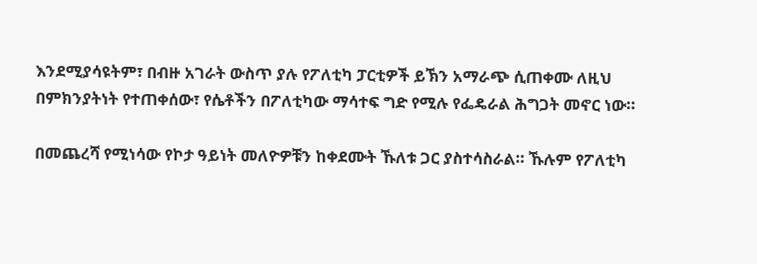እንደሚያሳዩትም፣ በብዙ አገራት ውስጥ ያሉ የፖለቲካ ፓርቲዎች ይኽን አማራጭ ሲጠቀሙ ለዚህ በምክንያትነት የተጠቀሰው፣ የሴቶችን በፖለቲካው ማሳተፍ ግድ የሚሉ የፌዴራል ሕግጋት መኖር ነው።

በመጨረሻ የሚነሳው የኮታ ዓይነት መለዮዎቹን ከቀደሙት ኹለቱ ጋር ያስተሳስራል። ኹሉም የፖለቲካ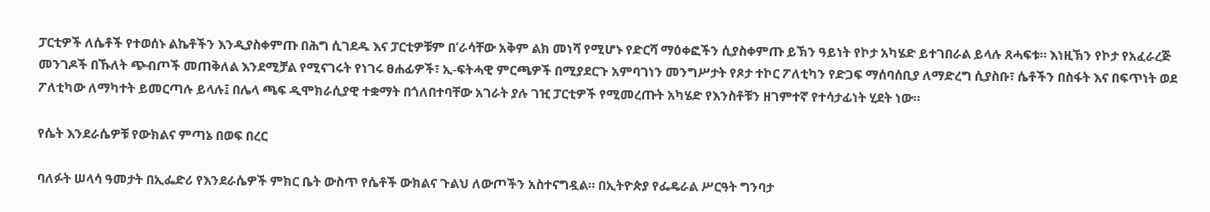ፓርቲዎች ለሴቶች የተወሰኑ ልኬቶችን እንዲያስቀምጡ በሕግ ሲገደዱ እና ፓርቲዎቹም በ‘ራሳቸው አቅም ልክ መነሻ የሚሆኑ የድርሻ ማዕቀፎችን ሲያስቀምጡ ይኽን ዓይነት የኮታ አካሄድ ይተገበራል ይላሉ ጸሓፍቱ። እነዚኽን የኮታ የአፈራረጅ መንገዶች በኹለት ጭብጦች መጠቅለል እንደሚቻል የሚናገሩት የነገሩ ፀሐፊዎች፣ ኢ-ፍትሓዊ ምርጫዎች በሚያደርጉ አምባገነን መንግሥታት የጾታ ተኮር ፖለቲካን የድጋፍ ማሰባሰቢያ ለማድረግ ሲያስቡ፣ ሴቶችን በስፋት እና በፍጥነት ወደ ፖለቲካው ለማካተት ይመርጣሉ ይላሉ፤ በሌላ ጫፍ ዲሞክራሲያዊ ተቋማት በጎለበተባቸው አገራት ያሉ ገዢ ፓርቲዎች የሚመረጡት አካሄድ የእንስቶቹን ዘገምተኛ የተሳታፊነት ሂደት ነው።

የሴት እንደራሴዎቹ የውክልና ምጣኔ በወፍ በረር

ባለፉት ሠላሳ ዓመታት በኢፌድሪ የእንደራሴዎች ምክር ቤት ውስጥ የሴቶች ውክልና ጉልህ ለውጦችን አስተናግዷል። በኢትዮጵያ የፌዴራል ሥርዓት ግንባታ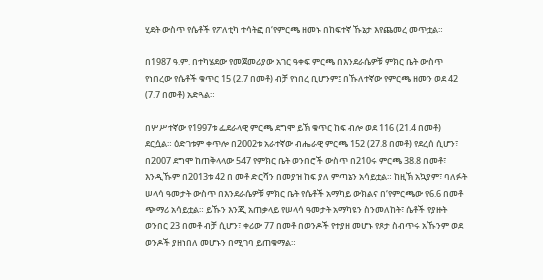ሂደት ውስጥ የሴቶች የፖለቲካ ተሳትፎ በ‘የምርጫ ዘመኑ በከፍተኛ ኹኔታ እየጨመረ መጥቷል።

በ1987 ዓ.ም. በተካሄደው የመጀመሪያው አገር ዓቀፍ ምርጫ በእንደራሴዎቹ ምክር ቤት ውስጥ የነበረው የሴቶች ቁጥር 15 (2.7 በመቶ) ብቻ የነበረ ቢሆንም፤ በኹለተኛው የምርጫ ዘመን ወደ 42 (7.7 በመቶ) አድጓል።

በሦሥተኛው የ1997ቱ ፌደራላዊ ምርጫ ደግሞ ይኽ ቁጥር ከፍ ብሎ ወደ 116 (21.4 በመቶ) ደርሷል። ዕድገቱም ቀጥሎ በ2002ቱ አራተኛው ብሔራዊ ምርጫ 152 (27.8 በመቶ) የደረሰ ሲሆን፣ በ2007 ደግሞ ከጠቅላላው 547 የምክር ቤት ወንበሮች ውስጥ በ210ሩ ምርጫ 38.8 በመቶ፣ እንዲኹም በ2013ቱ 42 በ መቶ ድርሻን በመያዝ ከፍ ያለ ምጣኔን አሳይቷል። ከዚኽ አኳያም፣ ባለፉት ሠላሳ ዓመታት ውስጥ በእንደራሴዎቹ ምክር ቤት የሴቶች አማካይ ውክልና በ‘የምርጫው የ6.6 በመቶ ጭማሪ አሳይቷል። ይኹን እንጂ አጠቃላይ የሠላሳ ዓመታት አማካዩን ስንመለከት፣ ሴቶች የያዙት ወንበር 23 በመቶ ብቻ ሲሆን፣ ቀሪው 77 በመቶ በወንዶች የተያዘ መሆኑ የጾታ ስብጥሩ አኹንም ወደ ወንዶች ያዘነበለ መሆኑን በሚገባ ይጠቁማል።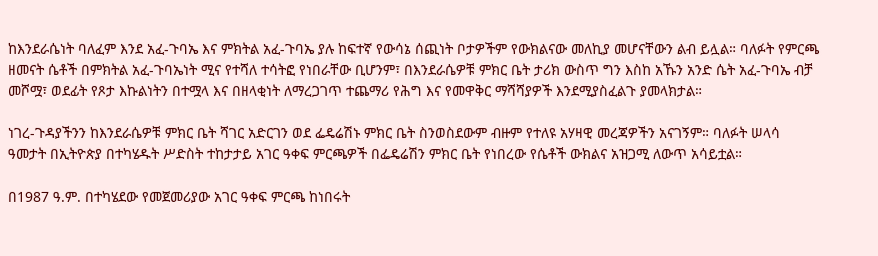ከእንደራሴነት ባለፈም እንደ አፈ-ጉባኤ እና ምክትል አፈ-ጉባኤ ያሉ ከፍተኛ የውሳኔ ሰጪነት ቦታዎችም የውክልናው መለኪያ መሆናቸውን ልብ ይሏል። ባለፉት የምርጫ ዘመናት ሴቶች በምክትል አፈ-ጉባኤነት ሚና የተሻለ ተሳትፎ የነበራቸው ቢሆንም፣ በእንደራሴዎቹ ምክር ቤት ታሪክ ውስጥ ግን እስከ አኹን አንድ ሴት አፈ-ጉባኤ ብቻ መሾሟ፣ ወደፊት የጾታ እኩልነትን በተሟላ እና በዘላቂነት ለማረጋገጥ ተጨማሪ የሕግ እና የመዋቅር ማሻሻያዎች እንደሚያስፈልጉ ያመላክታል።

ነገረ-ጉዳያችንን ከእንደራሴዎቹ ምክር ቤት ሻገር አድርገን ወደ ፌዴሬሽኑ ምክር ቤት ስንወስደውም ብዙም የተለዩ አሃዛዊ መረጃዎችን አናገኝም። ባለፉት ሠላሳ ዓመታት በኢትዮጵያ በተካሄዱት ሥድስት ተከታታይ አገር ዓቀፍ ምርጫዎች በፌዴሬሽን ምክር ቤት የነበረው የሴቶች ውክልና አዝጋሚ ለውጥ አሳይቷል።

በ1987 ዓ.ም. በተካሄደው የመጀመሪያው አገር ዓቀፍ ምርጫ ከነበሩት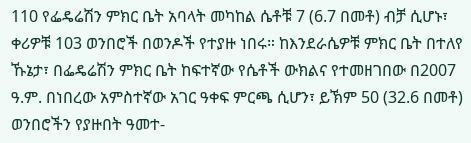110 የፌዴሬሽን ምክር ቤት አባላት መካከል ሴቶቹ 7 (6.7 በመቶ) ብቻ ሲሆኑ፣ ቀሪዎቹ 103 ወንበሮች በወንዶች የተያዙ ነበሩ። ከእንደራሴዎቹ ምክር ቤት በተለየ ኹኔታ፣ በፌዴሬሽን ምክር ቤት ከፍተኛው የሴቶች ውክልና የተመዘገበው በ2007 ዓ.ም. በነበረው አምስተኛው አገር ዓቀፍ ምርጫ ሲሆን፣ ይኽም 50 (32.6 በመቶ) ወንበሮችን የያዙበት ዓመተ-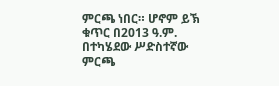ምርጫ ነበር። ሆኖም ይኽ ቁጥር በ2013 ዓ.ም. በተካሄደው ሥድስተኛው ምርጫ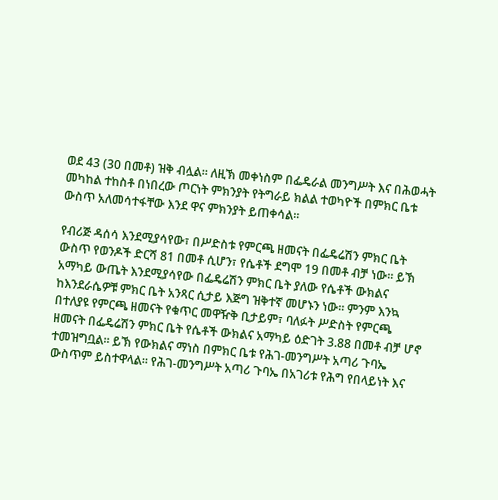ወደ 43 (30 በመቶ) ዝቅ ብሏል። ለዚኽ መቀነስም በፌዴራል መንግሥት እና በሕወሓት መካከል ተከስቶ በነበረው ጦርነት ምክንያት የትግራይ ክልል ተወካዮች በምክር ቤቱ ውስጥ አለመሳተፋቸው እንደ ዋና ምክንያት ይጠቀሳል።

የብሪጅ ዳሰሳ እንደሚያሳየው፣ በሥድስቱ የምርጫ ዘመናት በፌዴሬሽን ምክር ቤት ውስጥ የወንዶች ድርሻ 81 በመቶ ሲሆን፣ የሴቶች ደግሞ 19 በመቶ ብቻ ነው። ይኽ አማካይ ውጤት እንደሚያሳየው በፌዴሬሽን ምክር ቤት ያለው የሴቶች ውክልና ከእንደራሴዎቹ ምክር ቤት አንጻር ሲታይ እጅግ ዝቅተኛ መሆኑን ነው። ምንም እንኳ በተለያዩ የምርጫ ዘመናት የቁጥር መዋዥቅ ቢታይም፣ ባለፉት ሥድስት የምርጫ ዘመናት በፌዴሬሽን ምክር ቤት የሴቶች ውክልና አማካይ ዕድገት 3.88 በመቶ ብቻ ሆኖ ተመዝግቧል። ይኽ የውክልና ማነስ በምክር ቤቱ የሕገ-መንግሥት አጣሪ ጉባኤ ውስጥም ይስተዋላል። የሕገ-መንግሥት አጣሪ ጉባኤ በአገሪቱ የሕግ የበላይነት እና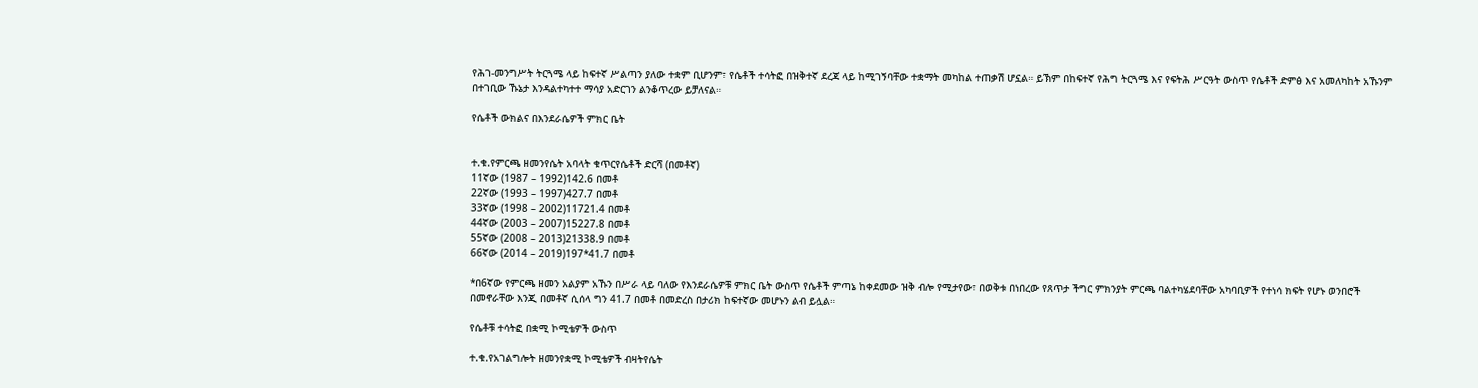የሕገ-መንግሥት ትርጓሜ ላይ ከፍተኛ ሥልጣን ያለው ተቋም ቢሆንም፣ የሴቶች ተሳትፎ በዝቅተኛ ደረጃ ላይ ከሚገኝባቸው ተቋማት መካከል ተጠቃሽ ሆኗል። ይኽም በከፍተኛ የሕግ ትርጓሜ እና የፍትሕ ሥርዓት ውስጥ የሴቶች ድምፅ እና አመለካከት አኹንም በተገቢው ኹኔታ እንዳልተካተተ ማሳያ አድርገን ልንቆጥረው ይቻለናል።

የሴቶች ውክልና በእንደራሴዎች ምክር ቤት


ተ.ቁ.የምርጫ ዘመንየሴት አባላት ቁጥርየሴቶች ድርሻ (በመቶኛ)
11ኛው (1987 – 1992)142.6 በመቶ
22ኛው (1993 – 1997)427.7 በመቶ
33ኛው (1998 – 2002)11721.4 በመቶ
44ኛው (2003 – 2007)15227.8 በመቶ
55ኛው (2008 – 2013)21338.9 በመቶ
66ኛው (2014 – 2019)197*41.7 በመቶ

*በ6ኛው የምርጫ ዘመን አልያም አኹን በሥራ ላይ ባለው የእንደራሴዎቹ ምክር ቤት ውስጥ የሴቶች ምጣኔ ከቀደመው ዝቅ ብሎ የሚታየው፣ በወቅቱ በነበረው የጸጥታ ችግር ምክንያት ምርጫ ባልተካሄደባቸው አካባቢዎች የተነሳ ክፍት የሆኑ ወንበሮች በመኖራቸው እንጂ በመቶኛ ሲሰላ ግን 41.7 በመቶ በመድረስ በታሪክ ከፍተኛው መሆኑን ልብ ይሏል።

የሴቶቹ ተሳትፎ በቋሚ ኮሚቴዎች ውስጥ

ተ.ቁ.የአገልግሎት ዘመንየቋሚ ኮሚቴዎች ብዛትየሴት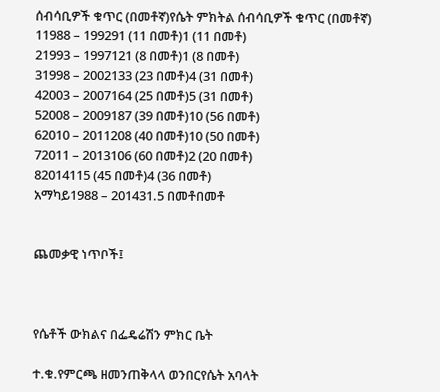ሰብሳቢዎች ቁጥር (በመቶኛ)የሴት ምክትል ሰብሳቢዎች ቁጥር (በመቶኛ)
11988 – 199291 (11 በመቶ)1 (11 በመቶ)
21993 – 1997121 (8 በመቶ)1 (8 በመቶ)
31998 – 2002133 (23 በመቶ)4 (31 በመቶ)
42003 – 2007164 (25 በመቶ)5 (31 በመቶ)
52008 – 2009187 (39 በመቶ)10 (56 በመቶ)
62010 – 2011208 (40 በመቶ)10 (50 በመቶ)
72011 – 2013106 (60 በመቶ)2 (20 በመቶ)
82014115 (45 በመቶ)4 (36 በመቶ)
አማካይ1988 – 201431.5 በመቶበመቶ


ጨመቃዊ ነጥቦች፤



የሴቶች ውክልና በፌዴሬሽን ምክር ቤት

ተ.ቁ.የምርጫ ዘመንጠቅላላ ወንበርየሴት አባላት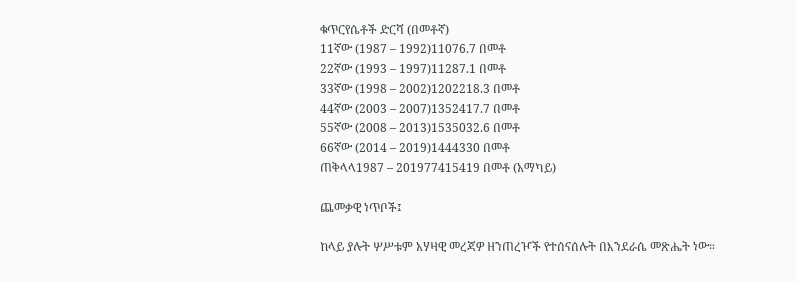ቁጥርየሴቶች ድርሻ (በመቶኛ)
11ኛው (1987 – 1992)11076.7 በመቶ
22ኛው (1993 – 1997)11287.1 በመቶ
33ኛው (1998 – 2002)1202218.3 በመቶ
44ኛው (2003 – 2007)1352417.7 በመቶ
55ኛው (2008 – 2013)1535032.6 በመቶ
66ኛው (2014 – 2019)1444330 በመቶ
ጠቅላላ1987 – 201977415419 በመቶ (አማካይ)

ጨመቃዊ ነጥቦች፤

ከላይ ያሉት ሦሥቱም አሃዛዊ መረጃዎ ዘንጠረዦች የተሰናሰሉት በእንደራሴ መጽሔት ነው።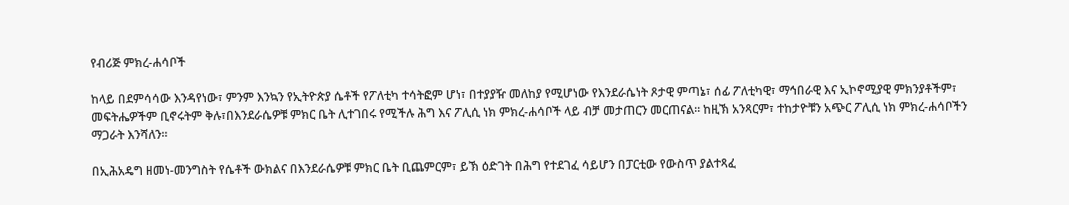የብሪጅ ምክረ-ሐሳቦች

ከላይ በደምሳሳው እንዳየነው፣ ምንም እንኳን የኢትዮጵያ ሴቶች የፖለቲካ ተሳትፎም ሆነ፣ በተያያዥ መለከያ የሚሆነው የእንደራሴነት ጾታዊ ምጣኔ፣ ሰፊ ፖለቲካዊ፣ ማኅበራዊ እና ኢኮኖሚያዊ ምክንያቶችም፣ መፍትሔዎችም ቢኖሩትም ቅሉ፣በእንደራሴዎቹ ምክር ቤት ሊተገበሩ የሚችሉ ሕግ እና ፖሊሲ ነክ ምክረ-ሐሳቦች ላይ ብቻ መታጠርን መርጠናል። ከዚኽ አንጻርም፣ ተከታዮቹን አጭር ፖሊሲ ነክ ምክረ-ሐሳቦችን ማጋራት እንሻለን።

በኢሕአዴግ ዘመነ-መንግስት የሴቶች ውክልና በእንደራሴዎቹ ምክር ቤት ቢጨምርም፣ ይኽ ዕድገት በሕግ የተደገፈ ሳይሆን በፓርቲው የውስጥ ያልተጻፈ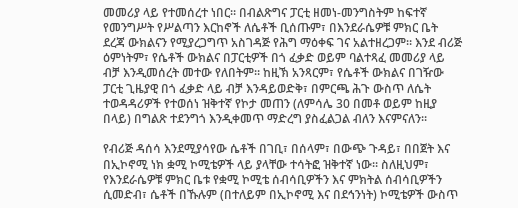መመሪያ ላይ የተመሰረተ ነበር። በብልጽግና ፓርቲ ዘመነ-መንግስትም ከፍተኛ የመንግሥት የሥልጣን እርከኖች ለሴቶች ቢሰጡም፣ በእንደራሴዎቹ ምክር ቤት ደረጃ ውክልናን የሚያረጋግጥ አስገዳጅ የሕግ ማዕቀፍ ገና አልተዘረጋም። እንደ ብሪጅ ዕምነትም፣ የሴቶች ውክልና በፓርቲዎች በጎ ፈቃድ ወይም ባልተጻፈ መመሪያ ላይ ብቻ እንዲመሰረት መተው የለበትም። ከዚኽ አንጻርም፣ የሴቶች ውክልና በገዥው ፓርቲ ጊዜያዊ በጎ ፈቃድ ላይ ብቻ እንዳይወድቅ፣ በምርጫ ሕጉ ውስጥ ለሴት ተወዳዳሪዎች የተወሰነ ዝቅተኛ የኮታ መጠን (ለምሳሌ 30 በመቶ ወይም ከዚያ በላይ) በግልጽ ተደንግጎ እንዲቀመጥ ማድረግ ያስፈልጋል ብለን እናምናለን።

የብሪጅ ዳሰሳ እንደሚያሳየው ሴቶች በገቢ፣ በሰላም፣ በውጭ ጉዳይ፣ በበጀት እና በኢኮኖሚ ነክ ቋሚ ኮሚቴዎች ላይ ያላቸው ተሳትፎ ዝቅተኛ ነው። ስለዚህም፣ የእንደራሴዎቹ ምክር ቤቱ የቋሚ ኮሚቴ ሰብሳቢዎችን እና ምክትል ሰብሳቢዎችን ሲመድብ፣ ሴቶች በኹሉም (በተለይም በኢኮኖሚ እና በደኅንነት) ኮሚቴዎች ውስጥ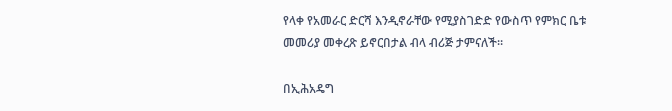የላቀ የአመራር ድርሻ እንዲኖራቸው የሚያስገድድ የውስጥ የምክር ቤቱ መመሪያ መቀረጽ ይኖርበታል ብላ ብሪጅ ታምናለች።

በኢሕአዴግ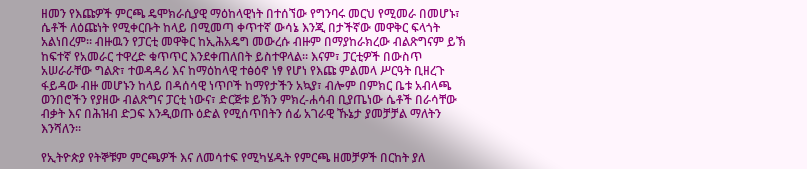ዘመን የእጩዎች ምርጫ ዴሞክራሲያዊ ማዕከላዊነት በተሰኘው የግንባሩ መርህ የሚመራ በመሆኑ፣ ሴቶች ለዕጩነት የሚቀርቡት ከላይ በሚመጣ ቀጥተኛ ውሳኔ እንጂ በታችኛው መዋቅር ፍላጎት አልነበረም። ብዙዉን የፓርቲ መዋቅር ከኢሕአዴግ መውረሱ ብዙም በማያከራክረው ብልጽግናም ይኽ ከፍተኛ የአመራር ተዋረድ ቁጥጥር እንደቀጠለበት ይስተዋላል። እናም፣ ፓርቲዎች በውስጥ አሠራራቸው ግልጽ፣ ተወዳዳሪ እና ከማዕከላዊ ተፅዕኖ ነፃ የሆነ የእጩ ምልመላ ሥርዓት ቢዘረጉ ፋይዳው ብዙ መሆኑን ከላይ በዳሰሳዊ ነጥቦች ከማየታችን አኳያ፣ ብሎም በምክር ቤቱ አብላጫ ወንበሮችን የያዘው ብልጽግና ፓርቲ ነውና፣ ድርጅቱ ይኽን ምክረ-ሐሳብ ቢያጤነው ሴቶች በራሳቸው ብቃት እና በሕዝብ ድጋፍ እንዲወጡ ዕድል የሚሰጥበትን ሰፊ አገራዊ ኹኔታ ያመቻቻል ማለትን እንሻለን።

የኢትዮጵያ የትኞቹም ምርጫዎች እና ለመሳተፍ የሚካሄዱት የምርጫ ዘመቻዎች በርከት ያለ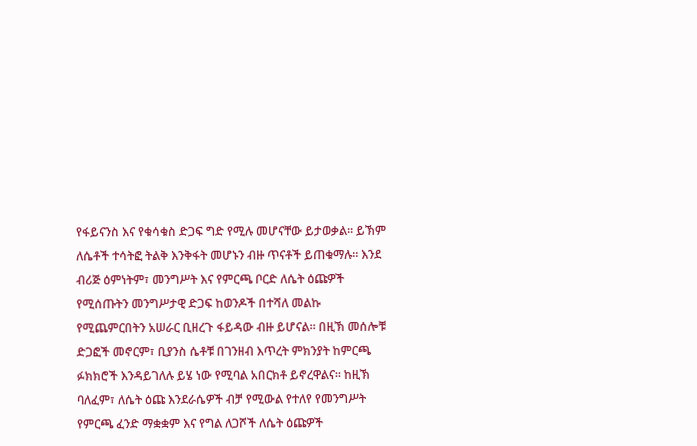የፋይናንስ እና የቁሳቁስ ድጋፍ ግድ የሚሉ መሆናቸው ይታወቃል። ይኽም ለሴቶች ተሳትፎ ትልቅ እንቅፋት መሆኑን ብዙ ጥናቶች ይጠቁማሉ። እንደ ብሪጅ ዕምነትም፣ መንግሥት እና የምርጫ ቦርድ ለሴት ዕጩዎች የሚሰጡትን መንግሥታዊ ድጋፍ ከወንዶች በተሻለ መልኩ የሚጨምርበትን አሠራር ቢዘረጉ ፋይዳው ብዙ ይሆናል። በዚኽ መሰሎቹ ድጋፎች መኖርም፣ ቢያንስ ሴቶቹ በገንዘብ እጥረት ምክንያት ከምርጫ ፉክክሮች እንዳይገለሉ ይሄ ነው የሚባል አበርክቶ ይኖረዋልና። ከዚኽ ባለፈም፣ ለሴት ዕጩ እንደራሴዎች ብቻ የሚውል የተለየ የመንግሥት የምርጫ ፈንድ ማቋቋም እና የግል ለጋሾች ለሴት ዕጩዎች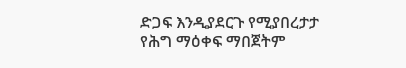ድጋፍ እንዲያደርጉ የሚያበረታታ የሕግ ማዕቀፍ ማበጀትም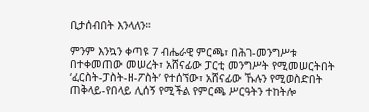ቢታሰብበት እንላለን።

ምንም እንኳን ቀጣዩ 7 ብሔራዊ ምርጫ፣ በሕገ-መንግሥቱ በተቀመጠው መሠረት፣ አሸናፊው ፓርቲ መንግሥት የሚመሠርትበት ‘ፈርስት-ፓስት-ዘ-ፖስት’ የተሰኘው፣ አሸናፊው ኹሉን የሚወስድበት ጠቅላይ-የበላይ ሊሰኝ የሚችል የምርጫ ሥርዓትን ተከትሎ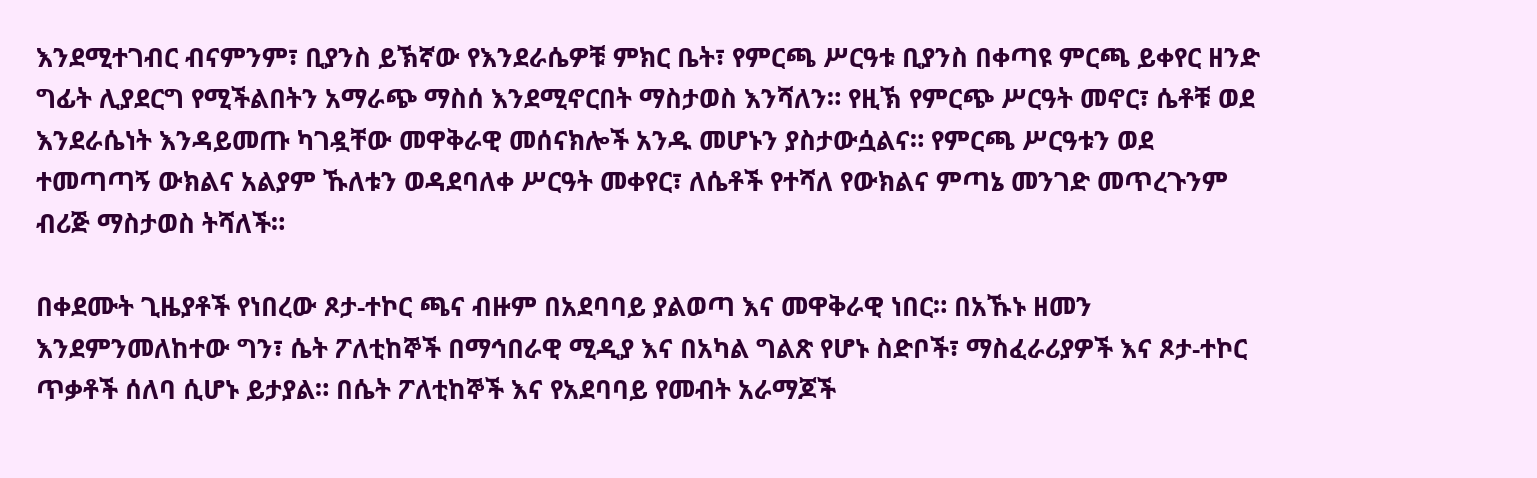እንደሚተገብር ብናምንም፣ ቢያንስ ይኽኛው የእንደራሴዎቹ ምክር ቤት፣ የምርጫ ሥርዓቱ ቢያንስ በቀጣዩ ምርጫ ይቀየር ዘንድ ግፊት ሊያደርግ የሚችልበትን አማራጭ ማስሰ እንደሚኖርበት ማስታወስ እንሻለን። የዚኽ የምርጭ ሥርዓት መኖር፣ ሴቶቹ ወደ እንደራሴነት እንዳይመጡ ካገዷቸው መዋቅራዊ መሰናክሎች አንዱ መሆኑን ያስታውሷልና። የምርጫ ሥርዓቱን ወደ ተመጣጣኝ ውክልና አልያም ኹለቱን ወዳደባለቀ ሥርዓት መቀየር፣ ለሴቶች የተሻለ የውክልና ምጣኔ መንገድ መጥረጉንም ብሪጅ ማስታወስ ትሻለች።

በቀደሙት ጊዜያቶች የነበረው ጾታ-ተኮር ጫና ብዙም በአደባባይ ያልወጣ እና መዋቅራዊ ነበር። በአኹኑ ዘመን እንደምንመለከተው ግን፣ ሴት ፖለቲከኞች በማኅበራዊ ሚዲያ እና በአካል ግልጽ የሆኑ ስድቦች፣ ማስፈራሪያዎች እና ጾታ-ተኮር ጥቃቶች ሰለባ ሲሆኑ ይታያል። በሴት ፖለቲከኞች እና የአደባባይ የመብት አራማጆች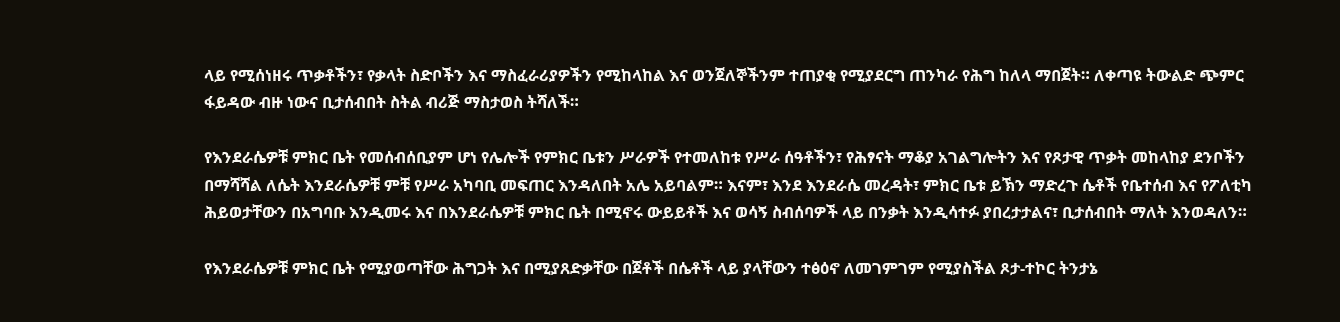ላይ የሚሰነዘሩ ጥቃቶችን፣ የቃላት ስድቦችን እና ማስፈራሪያዎችን የሚከላከል እና ወንጀለኞችንም ተጠያቂ የሚያደርግ ጠንካራ የሕግ ከለላ ማበጀት። ለቀጣዩ ትውልድ ጭምር ፋይዳው ብዙ ነውና ቢታሰብበት ስትል ብሪጅ ማስታወስ ትሻለች።

የእንደራሴዎቹ ምክር ቤት የመሰብሰቢያም ሆነ የሌሎች የምክር ቤቱን ሥራዎች የተመለከቱ የሥራ ሰዓቶችን፣ የሕፃናት ማቆያ አገልግሎትን እና የጾታዊ ጥቃት መከላከያ ደንቦችን በማሻሻል ለሴት እንደራሴዎቹ ምቹ የሥራ አካባቢ መፍጠር እንዳለበት አሌ አይባልም። እናም፣ እንደ እንደራሴ መረዳት፣ ምክር ቤቱ ይኽን ማድረጉ ሴቶች የቤተሰብ እና የፖለቲካ ሕይወታቸውን በአግባቡ እንዲመሩ እና በእንደራሴዎቹ ምክር ቤት በሚኖሩ ውይይቶች እና ወሳኝ ስብሰባዎች ላይ በንቃት እንዲሳተፉ ያበረታታልና፣ ቢታሰብበት ማለት እንወዳለን።

የእንደራሴዎቹ ምክር ቤት የሚያወጣቸው ሕግጋት እና በሚያጸድቃቸው በጀቶች በሴቶች ላይ ያላቸውን ተፅዕኖ ለመገምገም የሚያስችል ጾታ-ተኮር ትንታኔ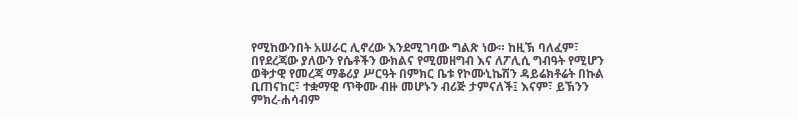የሚከውንበት አሠራር ሊኖረው እንደሚገባው ግልጽ ነው። ከዚኽ ባለፈም፣ በየደረጃው ያለውን የሴቶችን ውክልና የሚመዘግብ እና ለፖሊሲ ግብዓት የሚሆን ወቅታዊ የመረጃ ማቆሪያ ሥርዓት በምክር ቤቱ የኮሙኒኬሽን ዳይሬክቶሬት በኩል ቢጠናከር፣ ተቋማዊ ጥቅሙ ብዙ መሆኑን ብሪጅ ታምናለች፤ እናም፣ ይኽንን ምክረ-ሐሳብም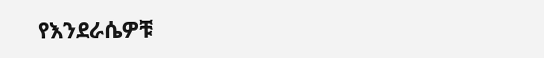የእንደራሴዎቹ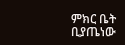ምክር ቤት ቢያጤነው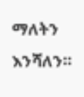ማለትን እንሻለን።